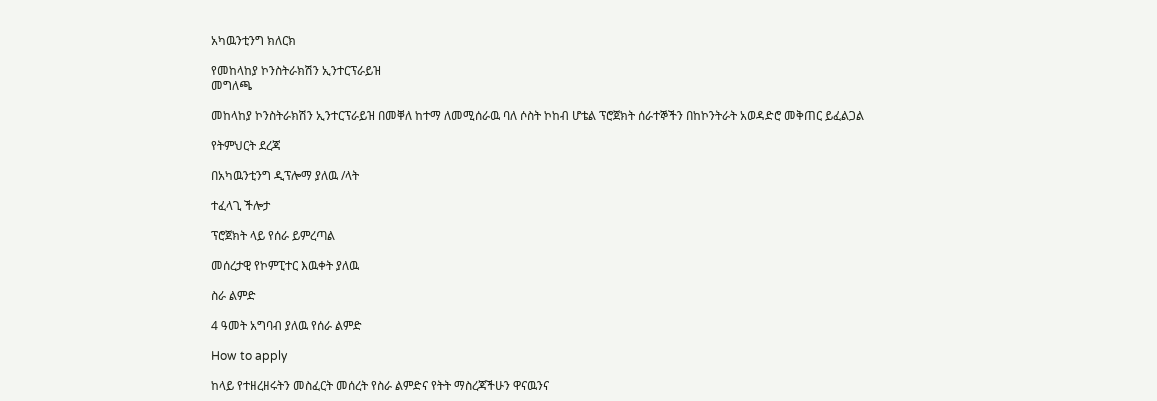አካዉንቲንግ ክለርክ

የመከላከያ ኮንስትራክሽን ኢንተርፕራይዝ
መግለጫ

መከላከያ ኮንስትራክሽን ኢንተርፕራይዝ በመቐለ ከተማ ለመሚሰራዉ ባለ ሶስት ኮከብ ሆቴል ፕሮጀክት ሰራተኞችን በከኮንትራት አወዳድሮ መቅጠር ይፈልጋል

የትምህርት ደረጃ

በአካዉንቲንግ ዲፕሎማ ያለዉ /ላት

ተፈላጊ ችሎታ

ፕሮጀክት ላይ የሰራ ይምረጣል

መሰረታዊ የኮምፒተር እዉቀት ያለዉ

ስራ ልምድ

4 ዓመት አግባብ ያለዉ የሰራ ልምድ

How to apply

ከላይ የተዘረዘሩትን መስፈርት መሰረት የስራ ልምድና የትት ማስረጃችሁን ዋናዉንና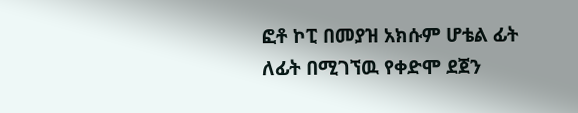ፎቶ ኮፒ በመያዝ አክሱም ሆቴል ፊት ለፊት በሚገኘዉ የቀድሞ ደጀን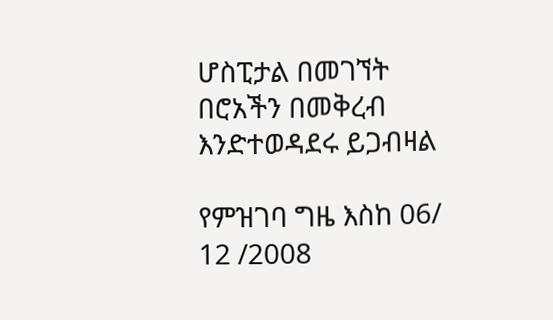ሆስፒታል በመገኘት በሮአችን በመቅረብ እንድተወዳደሩ ይጋብዛል

የምዝገባ ግዜ እስከ 06/ 12 /2008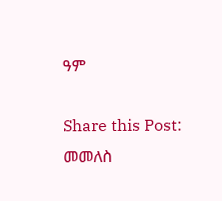ዓም

Share this Post:
መመለስ